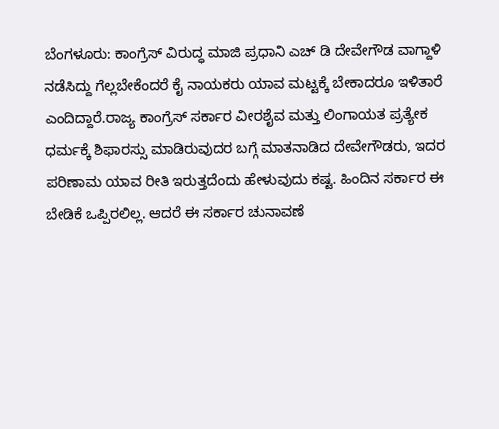ಬೆಂಗಳೂರು: ಕಾಂಗ್ರೆಸ್ ವಿರುದ್ಧ ಮಾಜಿ ಪ್ರಧಾನಿ ಎಚ್ ಡಿ ದೇವೇಗೌಡ ವಾಗ್ದಾಳಿ ನಡೆಸಿದ್ದು ಗೆಲ್ಲಬೇಕೆಂದರೆ ಕೈ ನಾಯಕರು ಯಾವ ಮಟ್ಟಕ್ಕೆ ಬೇಕಾದರೂ ಇಳಿತಾರೆ ಎಂದಿದ್ದಾರೆ.ರಾಜ್ಯ ಕಾಂಗ್ರೆಸ್ ಸರ್ಕಾರ ವೀರಶೈವ ಮತ್ತು ಲಿಂಗಾಯತ ಪ್ರತ್ಯೇಕ ಧರ್ಮಕ್ಕೆ ಶಿಫಾರಸ್ಸು ಮಾಡಿರುವುದರ ಬಗ್ಗೆ ಮಾತನಾಡಿದ ದೇವೇಗೌಡರು, ಇದರ ಪರಿಣಾಮ ಯಾವ ರೀತಿ ಇರುತ್ತದೆಂದು ಹೇಳುವುದು ಕಷ್ಟ. ಹಿಂದಿನ ಸರ್ಕಾರ ಈ ಬೇಡಿಕೆ ಒಪ್ಪಿರಲಿಲ್ಲ. ಆದರೆ ಈ ಸರ್ಕಾರ ಚುನಾವಣೆ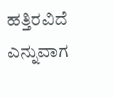ಹತ್ತಿರವಿದೆ ಎನ್ನುವಾಗ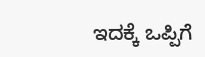ಇದಕ್ಕೆ ಒಪ್ಪಿಗೆ